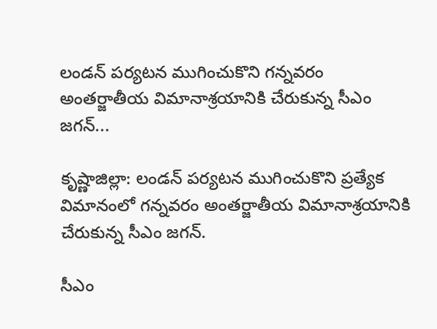లండన్ పర్యటన ముగించుకొని గన్నవరం అంతర్జాతీయ విమానాశ్రయానికి చేరుకున్న సీఎం జగన్...

కృష్ణాజిల్లా: లండన్ పర్యటన ముగించుకొని ప్రత్యేక విమానంలో గన్నవరం అంతర్జాతీయ విమానాశ్రయానికి చేరుకున్న సీఎం జగన్.

సీఎం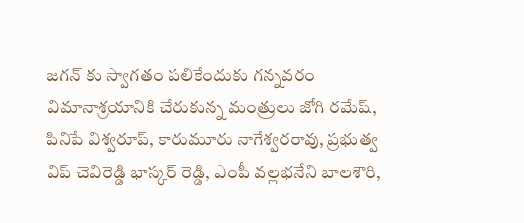జగన్ కు స్వాగతం పలికేందుకు గన్నవరం విమానాశ్రయానికి చేరుకున్న మంత్రులు జోగి రమేష్, పినిపే విశ్వరూప్, కారుమూరు నాగేశ్వరరావు, ప్రభుత్వ విప్ చెవిరెడ్డి భాస్కర్ రెడ్డి, ఎంపీ వల్లభనేని బాలశౌరి,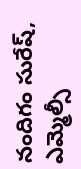నందిగం సురేష్, ఎమ్మెల్సీ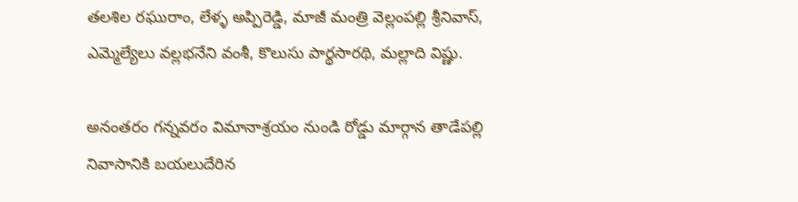తలశిల రఘురాం, లేళ్ళ అప్పిరెడ్డి, మాజీ మంత్రి వెల్లంపల్లి శ్రీనివాస్, ఎమ్మెల్యేలు వల్లభనేని వంశీ, కొలుసు పార్థసారథి, మల్లాది విష్ణు.

అనంతరం గన్నవరం విమానాశ్రయం నుండి రోడ్డు మార్గాన తాడేపల్లి నివాసానికి బయలుదేరిన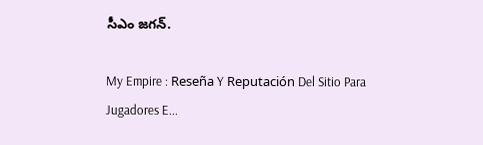సీఎం జగన్.

My Empire : Reseña Y Reputación Del Sitio Para Jugadores E...